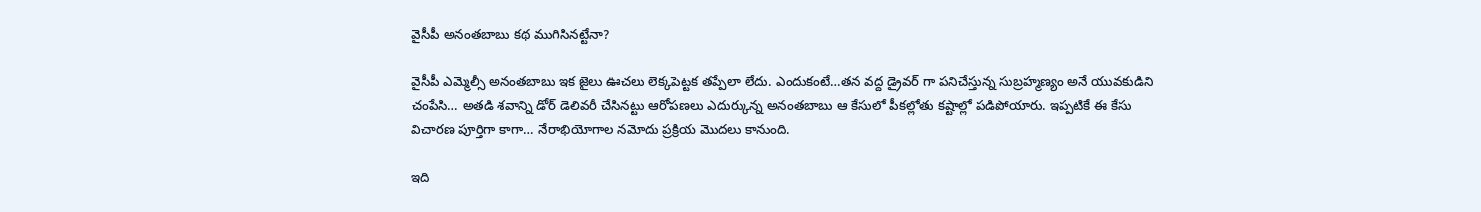వైసీపీ అనంతబాబు కథ ముగిసినట్టేనా?

వైసీపీ ఎమ్మెల్సీ అనంతబాబు ఇక జైలు ఊచలు లెక్కపెట్టక తప్పేలా లేదు. ఎందుకంటే…తన వద్ద డ్రైవర్ గా పనిచేస్తున్న సుబ్రహ్మణ్యం అనే యువకుడిని చంపేసి… అతడి శవాన్ని డోర్ డెలివరీ చేసినట్టు ఆరోపణలు ఎదుర్కున్న అనంతబాబు ఆ కేసులో పీకల్లోతు కష్టాల్లో పడిపోయారు. ఇప్పటికే ఈ కేసు విచారణ పూర్తిగా కాగా… నేరాభియోగాల నమోదు ప్రక్రియ మొదలు కానుంది.

ఇది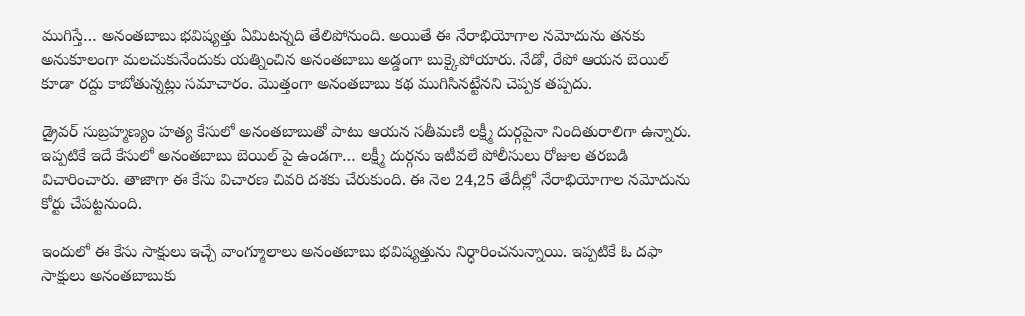ముగిస్తే… అనంతబాబు భవిష్యత్తు ఏమిటన్నది తేలిపోనుంది. అయితే ఈ నేరాభియోగాల నమోదును తనకు అనుకూలంగా మలచుకునేందుకు యత్నించిన అనంతబాబు అడ్డంగా బుక్కైపోయారు. నేడో, రేపో ఆయన బెయిల్ కూడా రద్దు కాబోతున్నట్లు సమాచారం. మొత్తంగా అనంతబాబు కథ ముగిసినట్టేనని చెప్పక తప్పదు.

డ్రైవర్ సుబ్రహ్మణ్యం హత్య కేసులో అనంతబాబుతో పాటు ఆయన సతీమణి లక్ష్మీ దుర్గపైనా నిందితురాలిగా ఉన్నారు. ఇప్పటికే ఇదే కేసులో అనంతబాబు బెయిల్ పై ఉండగా… లక్ష్మీ దుర్గను ఇటీవలే పోలీసులు రోజుల తరబడి విచారించారు. తాజాగా ఈ కేసు విచారణ చివరి దశకు చేరుకుంది. ఈ నెల 24,25 తేదీల్లో నేరాభియోగాల నమోదును కోర్టు చేపట్టనుంది.

ఇందులో ఈ కేసు సాక్షులు ఇచ్చే వాంగ్మూలాలు అనంతబాబు భవిష్యత్తును నిర్ధారించనున్నాయి. ఇప్పటికే ఓ దఫా సాక్షులు అనంతబాబుకు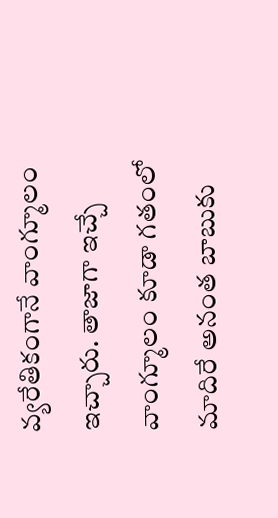వ్యరేతికంగానే వాంగ్మూలం ఇచ్చారు. తాజాగా ఇచ్చే వాంగ్మూలం కూడా గతంలో మాదిరే అనంత బాబుకు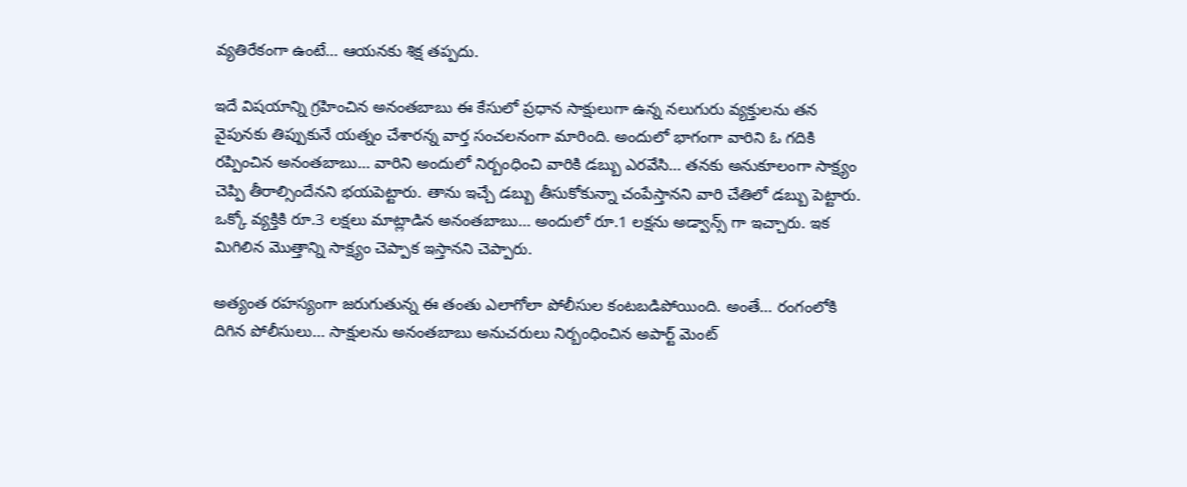వ్యతిరేకంగా ఉంటే… ఆయనకు శిక్ష తప్పదు.

ఇదే విషయాన్ని గ్రహించిన అనంతబాబు ఈ కేసులో ప్రధాన సాక్షులుగా ఉన్న నలుగురు వ్యక్తులను తన వైపునకు తిప్పుకునే యత్నం చేశారన్న వార్త సంచలనంగా మారింది. అందులో భాగంగా వారిని ఓ గదికి రప్పించిన అనంతబాబు… వారిని అందులో నిర్బంధించి వారికి డబ్బు ఎరవేసి… తనకు అనుకూలంగా సాక్ష్యం చెప్పి తీరాల్సిందేనని భయపెట్టారు. తాను ఇచ్చే డబ్బు తీసుకోకున్నా చంపేస్తానని వారి చేతిలో డబ్బు పెట్టారు. ఒక్కో వ్యక్తికి రూ.3 లక్షలు మాట్లాడిన అనంతబాబు… అందులో రూ.1 లక్షను అడ్వాన్స్ గా ఇచ్చారు. ఇక మిగిలిన మొత్తాన్ని సాక్ష్యం చెప్పాక ఇస్తానని చెప్పారు.

అత్యంత రహస్యంగా జరుగుతున్న ఈ తంతు ఎలాగోలా పోలీసుల కంటబడిపోయింది. అంతే… రంగంలోకి దిగిన పోలీసులు… సాక్షులను అనంతబాబు అనుచరులు నిర్బంధించిన అపార్ట్ మెంట్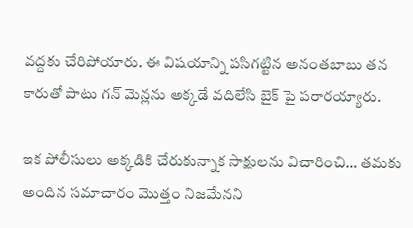వద్దకు చేరిపోయారు. ఈ విషయాన్ని పసిగట్టిన అనంతబాబు తన కారుతో పాటు గన్ మెన్లను అక్కడే వదిలేసి బైక్ పై పరారయ్యారు.

ఇక పోలీసులు అక్కడికి చేరుకున్నాక సాక్షులను విచారించి… తమకు అందిన సమాచారం మొత్తం నిజమేనని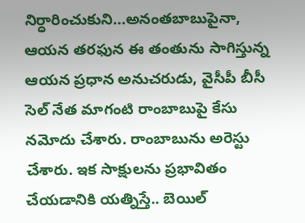నిర్ధారించుకుని…అనంతబాబుపైనా, ఆయన తరఫున ఈ తంతును సాగిస్తున్న ఆయన ప్రధాన అనుచరుడు, వైసీపీ బీసీ సెల్ నేత మాగంటి రాంబాబుపై కేసు నమోదు చేశారు. రాంబాబును అరెస్టు చేశారు. ఇక సాక్షులను ప్రభావితం చేయడానికి యత్నిస్తే.. బెయిల్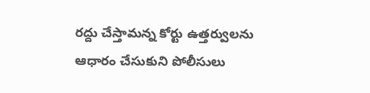రద్దు చేస్తామన్న కోర్టు ఉత్తర్వులను ఆధారం చేసుకుని పోలీసులు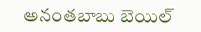అనంతబాబు బెయిల్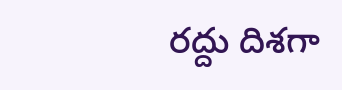రద్దు దిశగా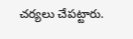చర్యలు చేపట్టారు.